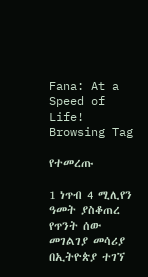Fana: At a Speed of Life!
Browsing Tag

የተመረጡ

1 ነጥብ 4 ሚሊየን ዓመት ያስቆጠረ የጥንት ሰው መገልገያ መሳሪያ በኢትዮጵያ ተገኘ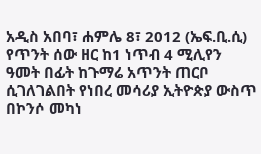አዲስ አበባ፣ ሐምሌ 8፣ 2012 (ኤፍ.ቢ.ሲ) የጥንት ሰው ዘር ከ1 ነጥብ 4 ሚሊየን ዓመት በፊት ከጉማሬ አጥንት ጠርቦ ሲገለገልበት የነበረ መሳሪያ ኢትዮጵያ ውስጥ በኮንሶ መካነ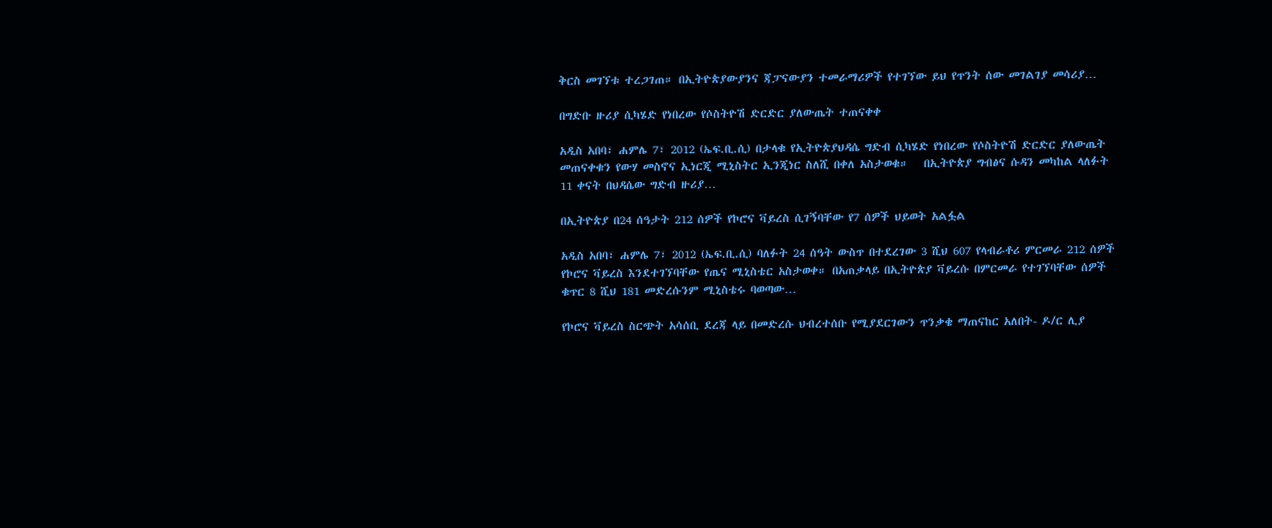ቅርስ መገኘቱ ተረጋገጠ። በኢትዮጵያውያንና ጃፓናውያን ተመራማሪዎች የተገኘው ይህ የጥንት ሰው መገልገያ መሳሪያ…

በግድቡ ዙሪያ ሲካሄድ የነበረው የሶስትዮሽ ድርድር ያለውጤት ተጠናቀቀ

አዲስ አበባ፣ ሐምሌ 7፣ 2012 (ኤፍ.ቢ.ሲ) በታላቁ የኢትዮጵያህዳሴ ግድብ ሲካሄድ የነበረው የሶስትዮሽ ድርድር ያለውጤት መጠናቀቁን የውሃ መስኖና ኢነርጂ ሚኒስትር ኢንጂነር ስለሺ በቀለ አስታወቁ።   በኢትዮጵያ ግብፅና ሱዳን መካከል ላለፉት 11 ቀናት በህዳሴው ግድብ ዙሪያ…

በኢትዮጵያ በ24 ሰዓታት 212 ሰዎች የኮሮና ቫይረስ ሲገኝባቸው የ7 ሰዎች ህይወት አልፏል

አዲስ አበባ፣ ሐምሌ 7፣ 2012 (ኤፍ.ቢ.ሲ) ባለፉት 24 ሰዓት ውስጥ በተደረገው 3 ሺህ 607 የላብራቶሪ ምርመራ 212 ሰዎች የኮሮና ቫይረስ እንደተገኘባቸው የጤና ሚኒስቴር አስታወቀ። በአጠቃላይ በኢትዮጵያ ቫይረሱ በምርመራ የተገኘባቸው ሰዎች ቁጥር 8 ሺህ 181 መድረሱንም ሚኒስቴሩ ባወጣው…

የኮሮና ቫይረስ ስርጭት አሳሰቢ ደረጃ ላይ በመድረሱ ህብረተሰቡ የሚያደርገውን ጥንቃቄ ማጠናከር አለበት- ዶ/ር ሊያ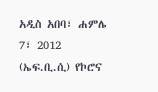አዲስ አበባ፣ ሐምሌ 7፣ 2012 (ኤፍ.ቢ.ሲ) የኮሮና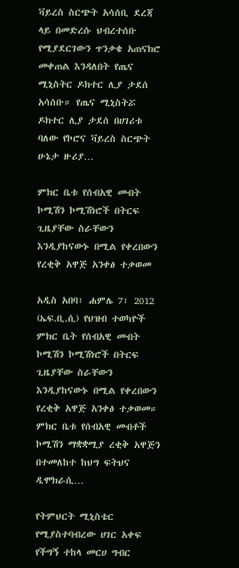ቫይረስ ስርጭት አሳሰቢ ደረጃ ላይ በመድረሱ ህብረተሰቡ የሚያደርገውን ጥንቃቄ አጠናክሮ መቀጠል እንዳለበት የጤና ሚኒስትር ዶክተር ሊያ ታደሰ አሳሰቡ። የጤና ሚኒስትሯ ዶክተር ሊያ ታደሰ በሀገሪቱ ባለው የኮሮና ቫይረስ ስርጭት ሁኔታ ዙሪያ…

ምክር ቤቱ የሰብአዊ መብት ኮሚሽን ኮሚሽነሮች በትርፍ ጊዜያቸው ስራቸውን እንዲያከናውኑ በሚል የቀረበውን የረቂቅ አዋጅ አንቀፅ ተቃወመ

አዲስ አበባ፣ ሐምሌ 7፣ 2012 (ኤፍ.ቢ.ሲ) የህዝብ ተወካዮች ምክር ቤት የሰብአዊ መብት ኮሚሽን ኮሚሽነሮች በትርፍ ጊዜያቸው ስራቸውን እንዲያከናውኑ በሚል የቀረበውን የረቂቅ አዋጅ አንቀፅ ተቃወመ። ምክር ቤቱ የሰብአዊ መብቶች ኮሚሽን ማቋቋሚያ ረቂቅ አዋጅን በተመለከተ ከህግ ፍትህና ዲሞክራሲ…

የትምህርት ሚኒስቴር የሚያስተባብረው ሀገር አቀፍ የችግኝ ተከላ መርሀ ግብር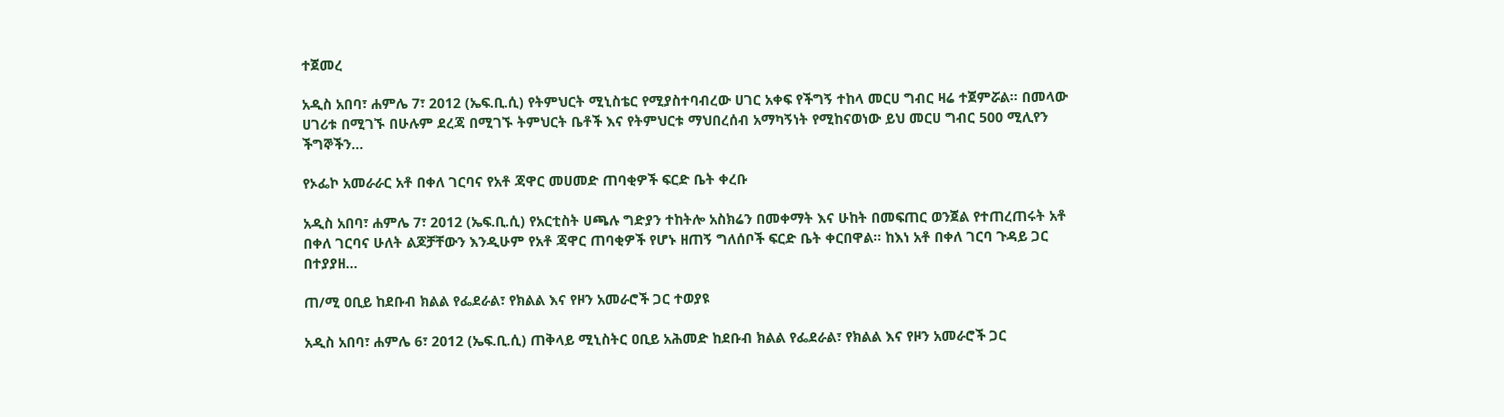ተጀመረ

አዲስ አበባ፣ ሐምሌ 7፣ 2012 (ኤፍ.ቢ.ሲ) የትምህርት ሚኒስቴር የሚያስተባብረው ሀገር አቀፍ የችግኝ ተከላ መርሀ ግብር ዛሬ ተጀምሯል። በመላው ሀገሪቱ በሚገኙ በሁሉም ደረጃ በሚገኙ ትምህርት ቤቶች እና የትምህርቱ ማህበረሰብ አማካኝነት የሚከናወነው ይህ መርሀ ግብር 500 ሚሊየን ችግኞችን…

የኦፌኮ አመራራር አቶ በቀለ ገርባና የአቶ ጃዋር መሀመድ ጠባቂዎች ፍርድ ቤት ቀረቡ

አዲስ አበባ፣ ሐምሌ 7፣ 2012 (ኤፍ.ቢ.ሲ) የአርቲስት ሀጫሉ ግድያን ተከትሎ አስክሬን በመቀማት እና ሁከት በመፍጠር ወንጀል የተጠረጠሩት አቶ በቀለ ገርባና ሁለት ልጆቻቸውን እንዲሁም የአቶ ጃዋር ጠባቂዎች የሆኑ ዘጠኝ ግለሰቦች ፍርድ ቤት ቀርበዋል። ከእነ አቶ በቀለ ገርባ ጉዳይ ጋር በተያያዘ…

ጠ/ሚ ዐቢይ ከደቡብ ክልል የፌደራል፣ የክልል እና የዞን አመራሮች ጋር ተወያዩ

አዲስ አበባ፣ ሐምሌ 6፣ 2012 (ኤፍ.ቢ.ሲ) ጠቅላይ ሚኒስትር ዐቢይ አሕመድ ከደቡብ ክልል የፌደራል፣ የክልል እና የዞን አመራሮች ጋር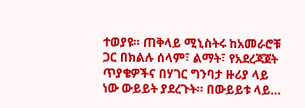ተወያዩ። ጠቅላይ ሚኒስትሩ ከአመራሮቹ ጋር በክልሉ ሰላም፣ ልማት፣ የአደረጃጀት ጥያቄዎችና በሃገር ግንባታ ዙሪያ ላይ ነው ውይይት ያደረጉት። በውይይቱ ላይ…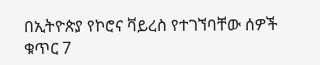በኢትዮጵያ የኮሮና ቫይረስ የተገኘባቸው ሰዎች ቁጥር 7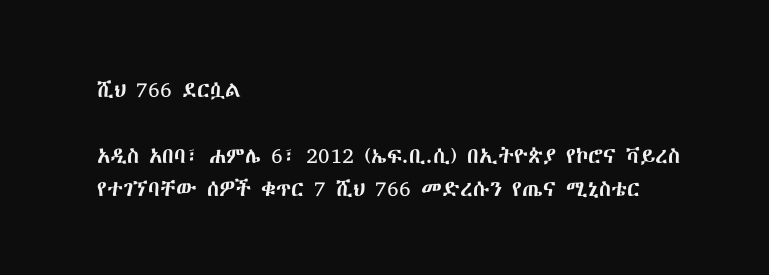ሺህ 766 ደርሷል

አዲስ አበባ፣ ሐምሌ 6፣ 2012 (ኤፍ.ቢ.ሲ) በኢትዮጵያ የኮሮና ቫይረስ የተገኘባቸው ሰዎች ቁጥር 7 ሺህ 766 መድረሱን የጤና ሚኒስቴር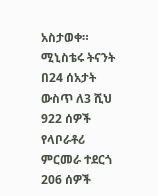አስታወቀ። ሚኒስቴሩ ትናንት በ24 ሰአታት ውስጥ ለ3 ሺህ 922 ሰዎች የላቦራቶሪ ምርመራ ተደርጎ 206 ሰዎች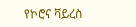የኮሮና ቫይረስ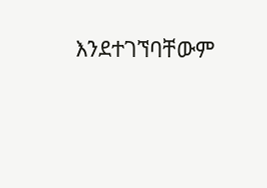እንደተገኘባቸውም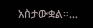አስታውቋል።…